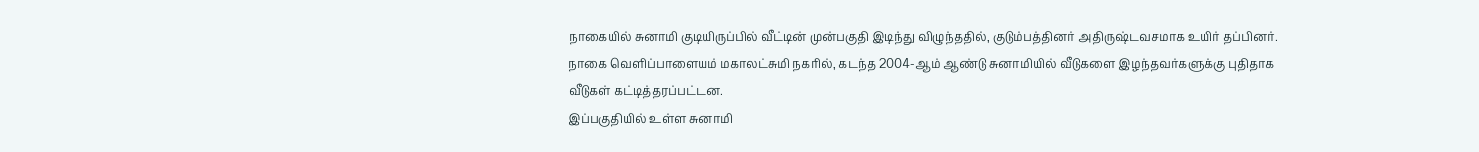நாகையில் சுனாமி குடியிருப்பில் வீட்டின் முன்பகுதி இடிந்து விழுந்ததில், குடும்பத்தினர் அதிருஷ்டவசமாக உயிர் தப்பினர்.
நாகை வெளிப்பாளையம் மகாலட்சுமி நகரில், கடந்த 2004-ஆம் ஆண்டு சுனாமியில் வீடுகளை இழந்தவர்களுக்கு புதிதாக வீடுகள் கட்டித்தரப்பட்டன.
இப்பகுதியில் உள்ள சுனாமி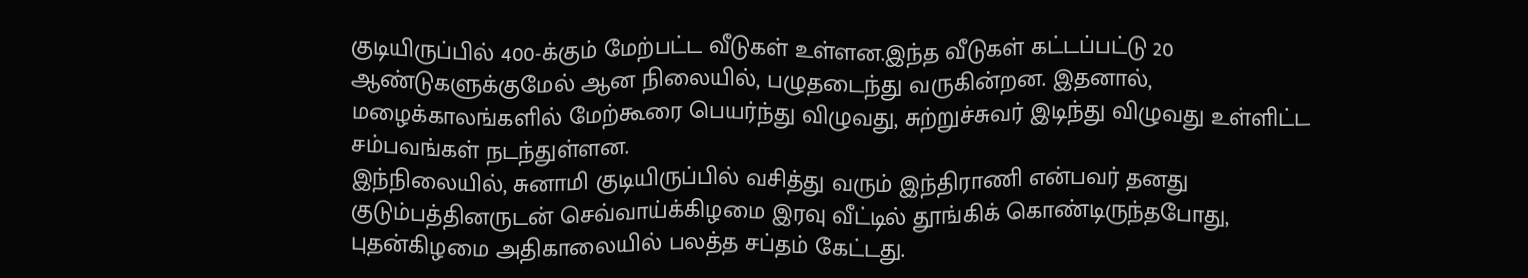குடியிருப்பில் 400-க்கும் மேற்பட்ட வீடுகள் உள்ளன.இந்த வீடுகள் கட்டப்பட்டு 20 ஆண்டுகளுக்குமேல் ஆன நிலையில், பழுதடைந்து வருகின்றன. இதனால், மழைக்காலங்களில் மேற்கூரை பெயர்ந்து விழுவது, சுற்றுச்சுவர் இடிந்து விழுவது உள்ளிட்ட சம்பவங்கள் நடந்துள்ளன.
இந்நிலையில், சுனாமி குடியிருப்பில் வசித்து வரும் இந்திராணி என்பவர் தனது குடும்பத்தினருடன் செவ்வாய்க்கிழமை இரவு வீட்டில் தூங்கிக் கொண்டிருந்தபோது, புதன்கிழமை அதிகாலையில் பலத்த சப்தம் கேட்டது.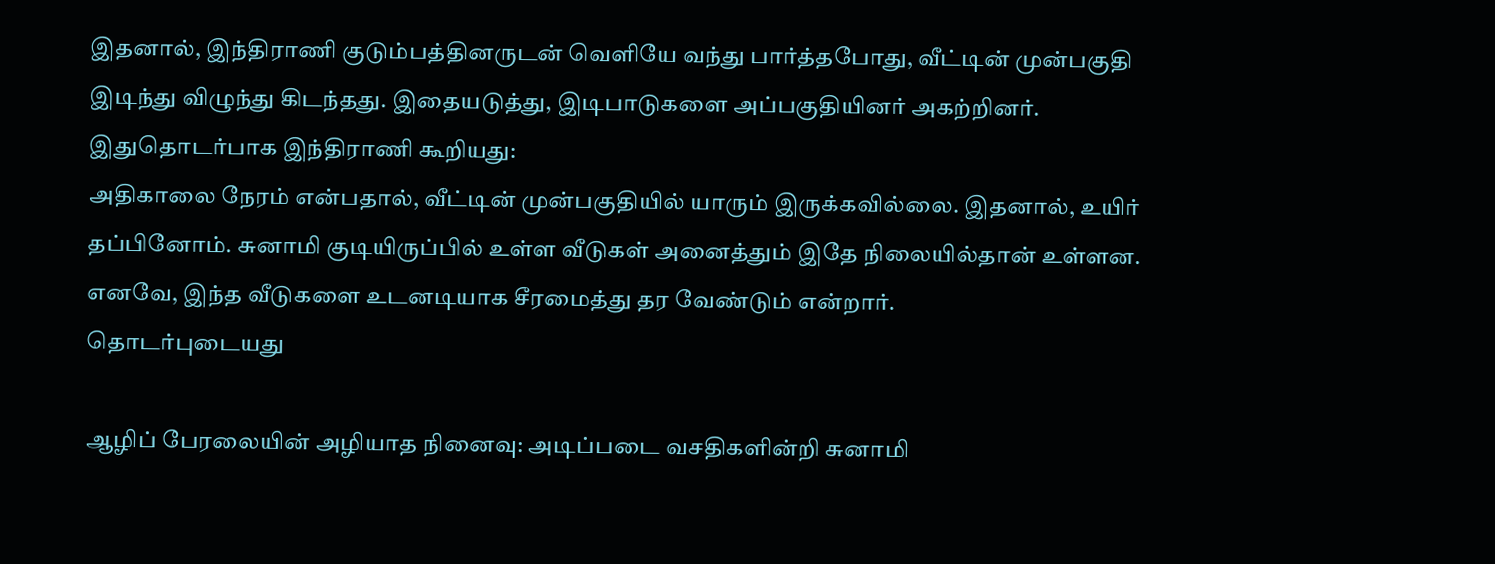இதனால், இந்திராணி குடும்பத்தினருடன் வெளியே வந்து பார்த்தபோது, வீட்டின் முன்பகுதி இடிந்து விழுந்து கிடந்தது. இதையடுத்து, இடிபாடுகளை அப்பகுதியினர் அகற்றினர். இதுதொடர்பாக இந்திராணி கூறியது:
அதிகாலை நேரம் என்பதால், வீட்டின் முன்பகுதியில் யாரும் இருக்கவில்லை. இதனால், உயிர் தப்பினோம். சுனாமி குடியிருப்பில் உள்ள வீடுகள் அனைத்தும் இதே நிலையில்தான் உள்ளன. எனவே, இந்த வீடுகளை உடனடியாக சீரமைத்து தர வேண்டும் என்றார்.
தொடர்புடையது

ஆழிப் பேரலையின் அழியாத நினைவு: அடிப்படை வசதிகளின்றி சுனாமி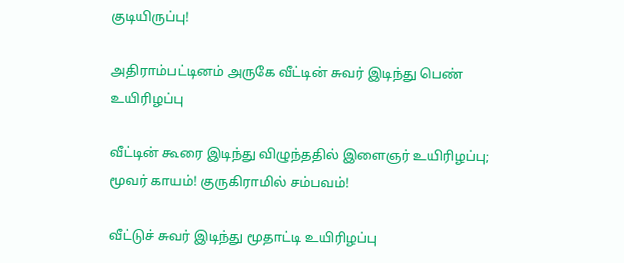குடியிருப்பு!

அதிராம்பட்டினம் அருகே வீட்டின் சுவர் இடிந்து பெண் உயிரிழப்பு

வீட்டின் கூரை இடிந்து விழுந்ததில் இளைஞர் உயிரிழப்பு; மூவர் காயம்! குருகிராமில் சம்பவம்!

வீட்டுச் சுவர் இடிந்து மூதாட்டி உயிரிழப்பு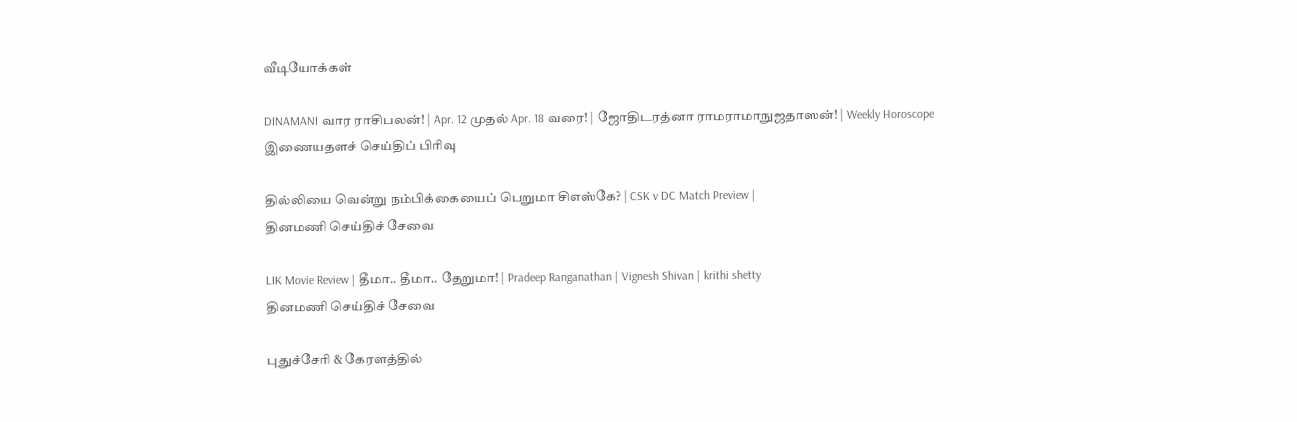வீடியோக்கள்

DINAMANI வார ராசிபலன்! | Apr. 12 முதல் Apr. 18 வரை! | ஜோதிடரத்னா ராமராமாநுஜதாஸன்! | Weekly Horoscope
இணையதளச் செய்திப் பிரிவு

தில்லியை வென்று நம்பிக்கையைப் பெறுமா சிஎஸ்கே? | CSK v DC Match Preview |
தினமணி செய்திச் சேவை

LIK Movie Review | தீமா.. தீமா.. தேறுமா! | Pradeep Ranganathan | Vignesh Shivan | krithi shetty
தினமணி செய்திச் சேவை

புதுச்சேரி & கேரளத்தில்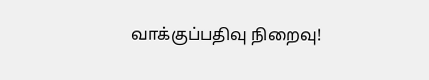வாக்குப்பதிவு நிறைவு!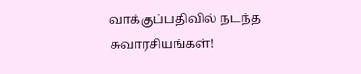வாக்குப்பதிவில் நடந்த சுவாரசியங்கள்!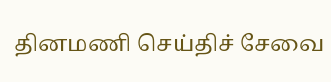தினமணி செய்திச் சேவை